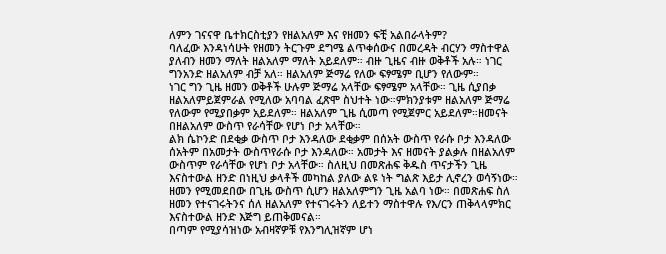ለምን ገናናዋ ቤተክርስቲያን የዘልአለም እና የዘመን ፍቺ አልበራላትም?
ባለፈው እንዳነሳሁት የዘመን ትርጉም ደግሜ ልጥቀሰውና በመረዳት ብርሃን ማስተዋል ያለብን ዘመን ማለት ዘልአለም ማለት አይደለም። ብዙ ጊዜና ብዙ ወቅቶች አሉ። ነገር ግንአንድ ዘልአለም ብቻ አለ። ዘልአለም ጅማሬ የለው ፍፃሜም ቢሆን የለውም።
ነገር ግን ጊዜ ዘመን ወቅቶች ሁሉም ጅማሬ አላቸው ፍፃሜም አላቸው። ጊዜ ሲያበቃ ዘልአለምይጀምራል የሚለው አባባል ፈጽሞ ስህተት ነው።ምክንያቱም ዘልአለም ጅማሬ የለውም የሚያበቃም አይደለም። ዘልአለም ጊዜ ሲመጣ የሚጀምር አይደለም።ዘመናት በዘልአለም ውስጥ የራሳቸው የሆነ ቦታ አላቸው።
ልክ ሴኮንድ በደቂቃ ውስጥ ቦታ እንዳለው ደቂቃም በሰአት ውስጥ የራሱ ቦታ እንዳለው ሰአትም በአመታት ውስጥየራሱ ቦታ እንዳለው። አመታት እና ዘመናት ያልቃሉ በዘልአለም ውስጥም የራሳቸው የሆነ ቦታ አላቸው። ስለዚህ በመጽሐፍ ቅዱስ ጥናታችን ጊዜ እናስተውል ዘንድ በነዚህ ቃላቶች መካከል ያለው ልዩ ነት ግልጽ እይታ ሊኖረን ወሳኝነው። ዘመን የሚመደበው በጊዜ ውስጥ ሲሆን ዘልአለምግን ጊዜ አልባ ነው። በመጽሐፍ ስለ ዘመን የተናገሩትንና ሰለ ዘልአለም የተናገሩትን ለይተን ማስተዋሉ የእ/ርን ጠቅላላምክር እናስተውል ዘንድ እጅግ ይጠቅመናል።
በጣም የሚያሳዝነው አብዛኛዎቹ የእንግሊዝኛም ሆነ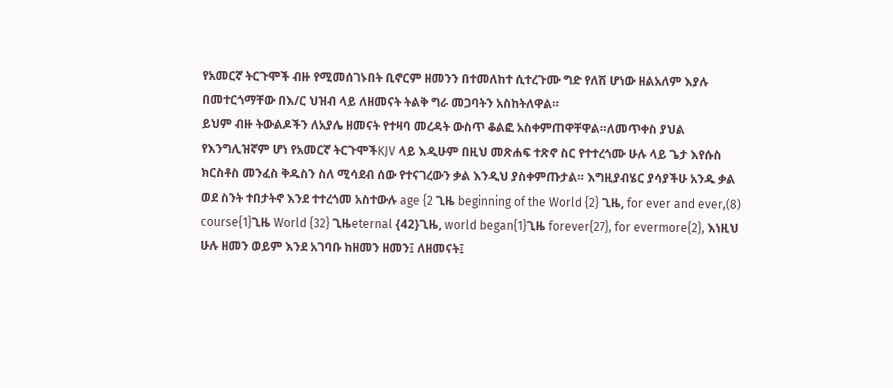የአመርኛ ትርጉሞች ብዙ የሚመሰገኑበት ቢኖርም ዘመንን በተመለከተ ሲተረጉሙ ግድ የለሽ ሆነው ዘልአለም እያሉ በመተርጎማቸው በእ/ር ህዝብ ላይ ለዘመናት ትልቅ ግራ መጋባትን አስከትለዋል።
ይህም ብዙ ትውልዶችን ለአያሌ ዘመናት የተዛባ መረዳት ውስጥ ቆልፎ አስቀምጠዋቸዋል።ለመጥቀስ ያህል የእንግሊዝኛም ሆነ የአመርኛ ትርጉሞችKJV ላይ እዲሁም በዚህ መጽሐፍ ተጽኖ ስር የተተረጎሙ ሁሉ ላይ ጌታ እየሱስ ክርስቶስ መንፈስ ቅዱስን ስለ ሚሳደብ ሰው የተናገረውን ቃል እንዲህ ያስቀምጡታል። እግዚያብሄር ያሳያችሁ አንዱ ቃል ወደ ስንት ተበታትኖ እንደ ተተረጎመ አስተውሉ age {2 ጊዜ beginning of the World {2} ጊዜ, for ever and ever,(8) course{1}ጊዜ World {32} ጊዜeternal {42}ጊዜ, world began{1}ጊዜ forever{27}, for evermore{2}, እነዚህ ሁሉ ዘመን ወይም እንደ አገባቡ ከዘመን ዘመን፤ ለዘመናት፤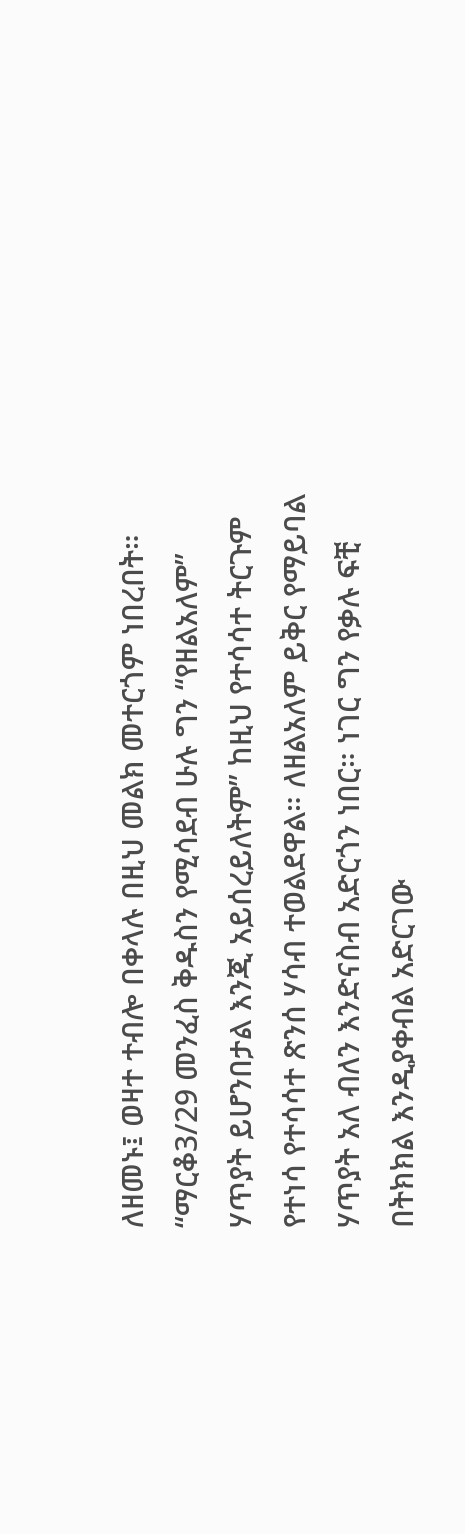ለዘመኑ፤ ወዛተ ተብሎ በቀላሉ በዚህ መልክ መተርጎም ነበረበት።
“ማርቆ3/29 መንፈስ ቅዱስን የሚሳደብ ሁሉ ግን “የዘልአለም” ሃጥያት ይሆንበታል እንጂ አይሰረይለትም” ከዚህ የተሳሳተ ትርጉም የተነሳ የተሳሳተ ጽንሰ ሃሳብ ተወልደዋል። ለዘልአለም ይቅር የማይባል ሃጥያት አለ ብለን እንድናስብ አድርጎን ነበር። ነገር ግን የቃሉ ፍቺ በትክክል እንዲያቀብል አድርገው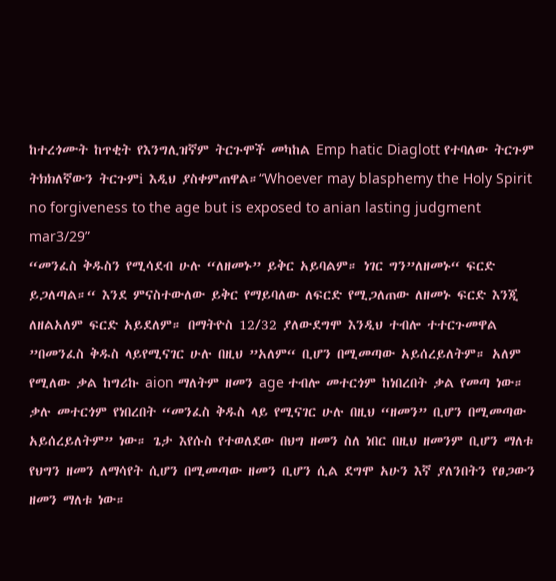ከተረጎሙት ከጥቂት የእንግሊዝኛም ትርጉሞች መካከል Emp hatic Diaglott የተባለው ትርጉም ትክክለኛውን ትርጉምi እዲህ ያስቀምጠዋል።“Whoever may blasphemy the Holy Spirit no forgiveness to the age but is exposed to anian lasting judgment mar3/29”
“መንፈስ ቅዱስን የሚሳደብ ሁሉ “ለዘመኑ” ይቅር አይባልም። ነገር ግን”ለዘመኑ“ ፍርድ ይጋለጣል።“ እንደ ምናስተውለው ይቅር የማይባለው ለፍርድ የሚጋለጠው ለዘመኑ ፍርድ እንጂ ለዘልአለም ፍርድ አይደለም። በማትዮስ 12/32 ያለውደግሞ እንዲህ ተብሎ ተተርጉመዋል ”በመንፈስ ቅዱስ ላይየሚናገር ሁሉ በዚህ ”አለም“ ቢሆን በሚመጣው አይሰረይለትም። አለም የሚለው ቃል ከግሪኩ aion ማለትም ዘመን age ተብሎ መተርጎም ከነበረበት ቃል የመጣ ነው።
ቃሉ መተርጎም የነበረበት “መንፈስ ቅዱስ ላይ የሚናገር ሁሉ በዚህ “ዘመን” ቢሆን በሚመጣው አይሰረይለትም” ነው። ጌታ እየሱስ የተወለደው በህግ ዘመን ስለ ነበር በዚህ ዘመንም ቢሆን ማለቱ የህግን ዘመን ለማሳየት ሲሆን በሚመጣው ዘመን ቢሆን ሲል ደግሞ አሁን እኛ ያለንበትን የፀጋውን ዘመን ማለቱ ነው።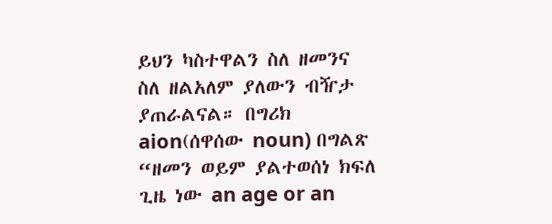ይህን ካስተዋልን ስለ ዘመንና ስለ ዘልአለም ያለውን ብዥታ ያጠራልናል። በግሪክ aion(ሰዋሰው noun) በግልጽ “ዘመን ወይም ያልተወሰነ ክፍለ ጊዜ ነው an age or an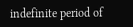indefinite period of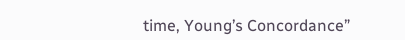time, Young’s Concordance”